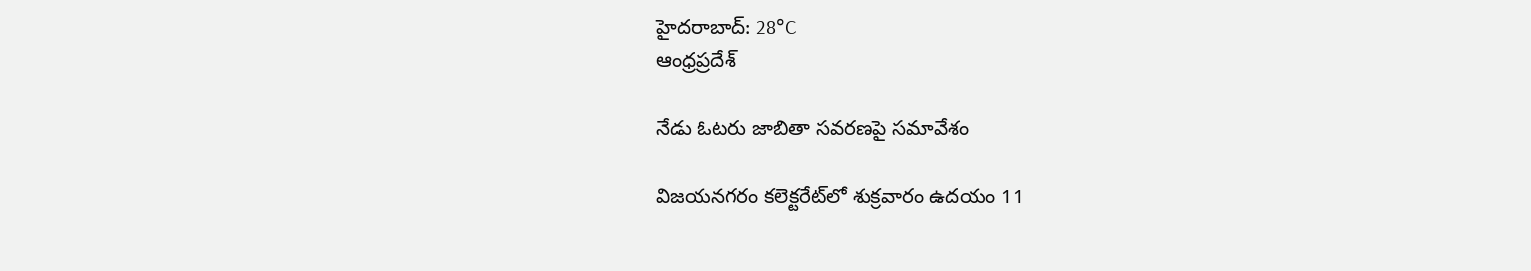హైదరాబాద్: 28°C
ఆంధ్రప్రదేశ్

నేడు ఓటరు జాబితా సవరణపై సమావేశం

విజయనగరం కలెక్టరేట్‌లో శుక్రవారం ఉదయం 11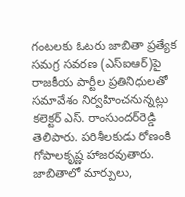గంటలకు ఓటరు జాబితా ప్రత్యేక సమగ్ర సవరణ (ఎస్‌ఐఆర్‌)పై రాజకీయ పార్టీల ప్రతినిధులతో సమావేశం నిర్వహించనున్నట్లు కలెక్టర్ ఎస్. రాంసుందర్‌రెడ్డి తెలిపారు. పరిశీలకుడు రోణంకి గోపాలకృష్ణ హాజరవుతారు. జాబితాలో మార్పులు,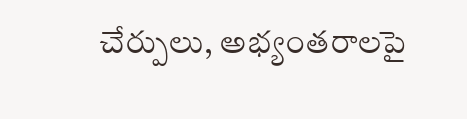చేర్పులు, అభ్యంతరాలపై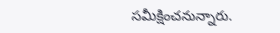సమీక్షించనున్నారు.